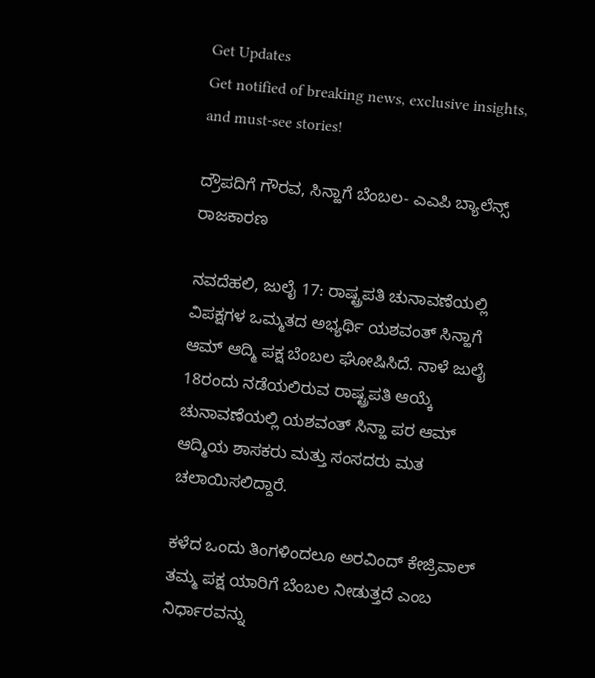Get Updates
Get notified of breaking news, exclusive insights, and must-see stories!

ದ್ರೌಪದಿಗೆ ಗೌರವ, ಸಿನ್ಹಾಗೆ ಬೆಂಬಲ- ಎಎಪಿ ಬ್ಯಾಲೆನ್ಸ್ ರಾಜಕಾರಣ

ನವದೆಹಲಿ, ಜುಲೈ 17: ರಾಷ್ಟ್ರಪತಿ ಚುನಾವಣೆಯಲ್ಲಿ ವಿಪಕ್ಷಗಳ ಒಮ್ಮತದ ಅಭ್ಯರ್ಥಿ ಯಶವಂತ್ ಸಿನ್ಹಾಗೆ ಆಮ್ ಆದ್ಮಿ ಪಕ್ಷ ಬೆಂಬಲ ಘೋಷಿಸಿದೆ. ನಾಳೆ ಜುಲೈ 18ರಂದು ನಡೆಯಲಿರುವ ರಾಷ್ಟ್ರಪತಿ ಆಯ್ಕೆ ಚುನಾವಣೆಯಲ್ಲಿ ಯಶವಂತ್ ಸಿನ್ಹಾ ಪರ ಆಮ್ ಆದ್ಮಿಯ ಶಾಸಕರು ಮತ್ತು ಸಂಸದರು ಮತ ಚಲಾಯಿಸಲಿದ್ದಾರೆ.

ಕಳೆದ ಒಂದು ತಿಂಗಳಿಂದಲೂ ಅರವಿಂದ್ ಕೇಜ್ರಿವಾಲ್ ತಮ್ಮ ಪಕ್ಷ ಯಾರಿಗೆ ಬೆಂಬಲ ನೀಡುತ್ತದೆ ಎಂಬ ನಿರ್ಧಾರವನ್ನು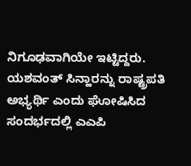ನಿಗೂಢವಾಗಿಯೇ ಇಟ್ಟಿದ್ದರು. ಯಶವಂತ್ ಸಿನ್ಹಾರನ್ನು ರಾಷ್ಟ್ರಪತಿ ಅಭ್ಯರ್ಥಿ ಎಂದು ಘೋಷಿಸಿದ ಸಂದರ್ಭದಲ್ಲಿ ಎಎಪಿ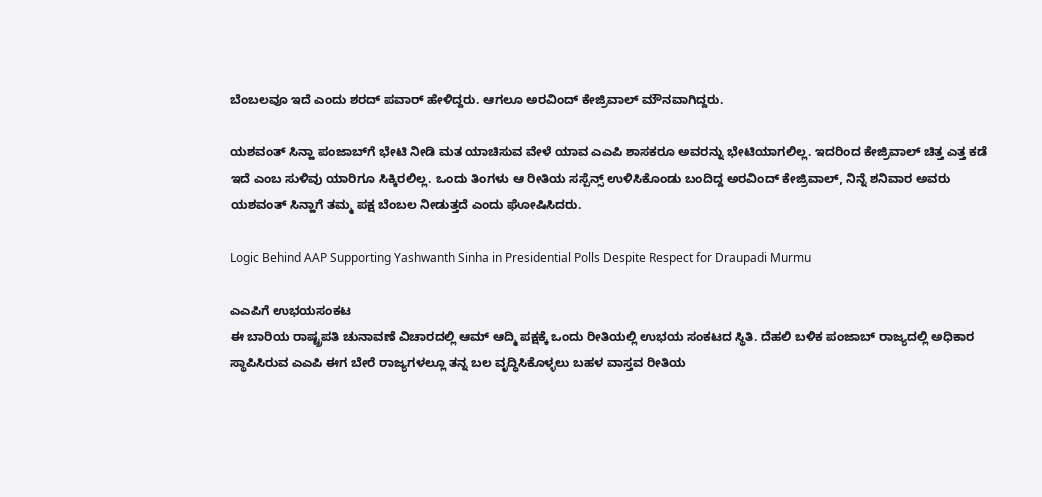ಬೆಂಬಲವೂ ಇದೆ ಎಂದು ಶರದ್ ಪವಾರ್ ಹೇಳಿದ್ದರು. ಆಗಲೂ ಅರವಿಂದ್ ಕೇಜ್ರಿವಾಲ್ ಮೌನವಾಗಿದ್ದರು.

ಯಶವಂತ್ ಸಿನ್ಹಾ ಪಂಜಾಬ್‌ಗೆ ಭೇಟಿ ನೀಡಿ ಮತ ಯಾಚಿಸುವ ವೇಳೆ ಯಾವ ಎಎಪಿ ಶಾಸಕರೂ ಅವರನ್ನು ಭೇಟಿಯಾಗಲಿಲ್ಲ. ಇದರಿಂದ ಕೇಜ್ರಿವಾಲ್ ಚಿತ್ತ ಎತ್ತ ಕಡೆ ಇದೆ ಎಂಬ ಸುಳಿವು ಯಾರಿಗೂ ಸಿಕ್ಕಿರಲಿಲ್ಲ. ಒಂದು ತಿಂಗಳು ಆ ರೀತಿಯ ಸಸ್ಪೆನ್ಸ್ ಉಳಿಸಿಕೊಂಡು ಬಂದಿದ್ದ ಅರವಿಂದ್ ಕೇಜ್ರಿವಾಲ್, ನಿನ್ನೆ ಶನಿವಾರ ಅವರು ಯಶವಂತ್ ಸಿನ್ಹಾಗೆ ತಮ್ಮ ಪಕ್ಷ ಬೆಂಬಲ ನೀಡುತ್ತದೆ ಎಂದು ಘೋಷಿಸಿದರು.

Logic Behind AAP Supporting Yashwanth Sinha in Presidential Polls Despite Respect for Draupadi Murmu

ಎಎಪಿಗೆ ಉಭಯಸಂಕಟ
ಈ ಬಾರಿಯ ರಾಷ್ಟ್ರಪತಿ ಚುನಾವಣೆ ವಿಚಾರದಲ್ಲಿ ಆಮ್ ಆದ್ಮಿ ಪಕ್ಷಕ್ಕೆ ಒಂದು ರೀತಿಯಲ್ಲಿ ಉಭಯ ಸಂಕಟದ ಸ್ಥಿತಿ. ದೆಹಲಿ ಬಳಿಕ ಪಂಜಾಬ್ ರಾಜ್ಯದಲ್ಲಿ ಅಧಿಕಾರ ಸ್ಥಾಪಿಸಿರುವ ಎಎಪಿ ಈಗ ಬೇರೆ ರಾಜ್ಯಗಳಲ್ಲೂ ತನ್ನ ಬಲ ವೃದ್ಧಿಸಿಕೊಳ್ಳಲು ಬಹಳ ವಾಸ್ತವ ರೀತಿಯ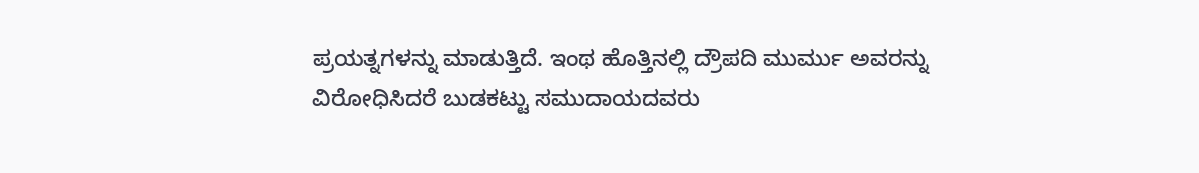ಪ್ರಯತ್ನಗಳನ್ನು ಮಾಡುತ್ತಿದೆ. ಇಂಥ ಹೊತ್ತಿನಲ್ಲಿ ದ್ರೌಪದಿ ಮುರ್ಮು ಅವರನ್ನು ವಿರೋಧಿಸಿದರೆ ಬುಡಕಟ್ಟು ಸಮುದಾಯದವರು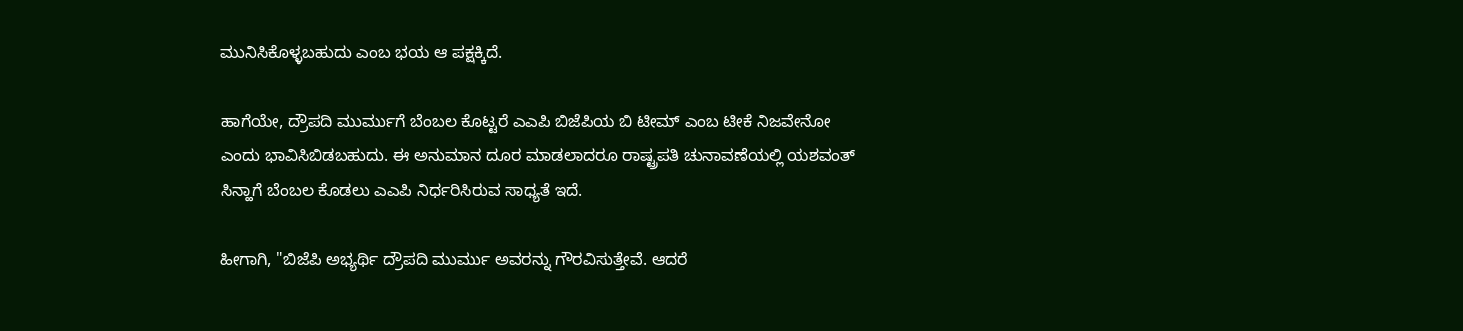ಮುನಿಸಿಕೊಳ್ಳಬಹುದು ಎಂಬ ಭಯ ಆ ಪಕ್ಷಕ್ಕಿದೆ.

ಹಾಗೆಯೇ, ದ್ರೌಪದಿ ಮುರ್ಮುಗೆ ಬೆಂಬಲ ಕೊಟ್ಟರೆ ಎಎಪಿ ಬಿಜೆಪಿಯ ಬಿ ಟೀಮ್ ಎಂಬ ಟೀಕೆ ನಿಜವೇನೋ ಎಂದು ಭಾವಿಸಿಬಿಡಬಹುದು. ಈ ಅನುಮಾನ ದೂರ ಮಾಡಲಾದರೂ ರಾಷ್ಟ್ರಪತಿ ಚುನಾವಣೆಯಲ್ಲಿ ಯಶವಂತ್ ಸಿನ್ಹಾಗೆ ಬೆಂಬಲ ಕೊಡಲು ಎಎಪಿ ನಿರ್ಧರಿಸಿರುವ ಸಾಧ್ಯತೆ ಇದೆ.

ಹೀಗಾಗಿ, "ಬಿಜೆಪಿ ಅಭ್ಯರ್ಥಿ ದ್ರೌಪದಿ ಮುರ್ಮು ಅವರನ್ನು ಗೌರವಿಸುತ್ತೇವೆ. ಆದರೆ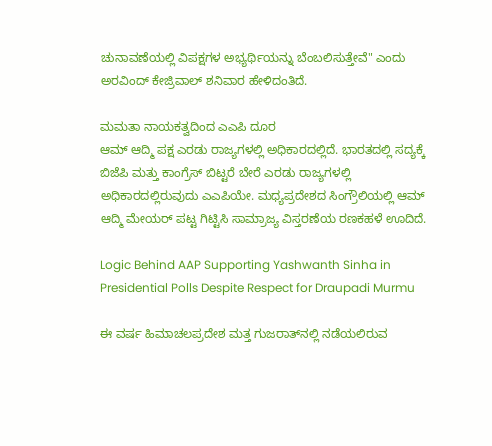ಚುನಾವಣೆಯಲ್ಲಿ ವಿಪಕ್ಷಗಳ ಅಭ್ಯರ್ಥಿಯನ್ನು ಬೆಂಬಲಿಸುತ್ತೇವೆ" ಎಂದು ಅರವಿಂದ್ ಕೇಜ್ರಿವಾಲ್ ಶನಿವಾರ ಹೇಳಿದಂತಿದೆ.

ಮಮತಾ ನಾಯಕತ್ವದಿಂದ ಎಎಪಿ ದೂರ
ಆಮ್ ಆದ್ಮಿ ಪಕ್ಷ ಎರಡು ರಾಜ್ಯಗಳಲ್ಲಿ ಅಧಿಕಾರದಲ್ಲಿದೆ. ಭಾರತದಲ್ಲಿ ಸದ್ಯಕ್ಕೆ ಬಿಜೆಪಿ ಮತ್ತು ಕಾಂಗ್ರೆಸ್ ಬಿಟ್ಟರೆ ಬೇರೆ ಎರಡು ರಾಜ್ಯಗಳಲ್ಲಿ ಅಧಿಕಾರದಲ್ಲಿರುವುದು ಎಎಪಿಯೇ. ಮಧ್ಯಪ್ರದೇಶದ ಸಿಂಗ್ರೌಲಿಯಲ್ಲಿ ಆಮ್ ಆದ್ಮಿ ಮೇಯರ್ ಪಟ್ಟ ಗಿಟ್ಟಿಸಿ ಸಾಮ್ರಾಜ್ಯ ವಿಸ್ತರಣೆಯ ರಣಕಹಳೆ ಊದಿದೆ.

Logic Behind AAP Supporting Yashwanth Sinha in Presidential Polls Despite Respect for Draupadi Murmu

ಈ ವರ್ಷ ಹಿಮಾಚಲಪ್ರದೇಶ ಮತ್ತ ಗುಜರಾತ್‌ನಲ್ಲಿ ನಡೆಯಲಿರುವ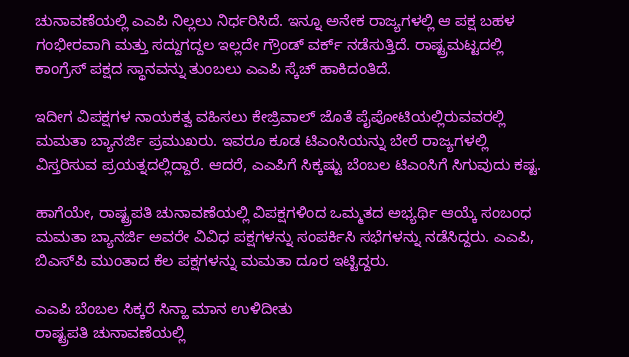ಚುನಾವಣೆಯಲ್ಲಿ ಎಎಪಿ ನಿಲ್ಲಲು ನಿರ್ಧರಿಸಿದೆ. ಇನ್ನೂ ಅನೇಕ ರಾಜ್ಯಗಳಲ್ಲಿ ಆ ಪಕ್ಷ ಬಹಳ ಗಂಭೀರವಾಗಿ ಮತ್ತು ಸದ್ದುಗದ್ದಲ ಇಲ್ಲದೇ ಗ್ರೌಂಡ್ ವರ್ಕ್ ನಡೆಸುತ್ತಿದೆ. ರಾಷ್ಟ್ರಮಟ್ಟದಲ್ಲಿ ಕಾಂಗ್ರೆಸ್ ಪಕ್ಷದ ಸ್ಥಾನವನ್ನು ತುಂಬಲು ಎಎಪಿ ಸ್ಕೆಚ್ ಹಾಕಿದಂತಿದೆ.

ಇದೀಗ ವಿಪಕ್ಷಗಳ ನಾಯಕತ್ವ ವಹಿಸಲು ಕೇಜ್ರಿವಾಲ್ ಜೊತೆ ಪೈಪೋಟಿಯಲ್ಲಿರುವವರಲ್ಲಿ ಮಮತಾ ಬ್ಯಾನರ್ಜಿ ಪ್ರಮುಖರು. ಇವರೂ ಕೂಡ ಟಿಎಂಸಿಯನ್ನು ಬೇರೆ ರಾಜ್ಯಗಳಲ್ಲಿ ವಿಸ್ತರಿಸುವ ಪ್ರಯತ್ನದಲ್ಲಿದ್ದಾರೆ. ಆದರೆ, ಎಎಪಿಗೆ ಸಿಕ್ಕಷ್ಟು ಬೆಂಬಲ ಟಿಎಂಸಿಗೆ ಸಿಗುವುದು ಕಷ್ಟ.

ಹಾಗೆಯೇ, ರಾಷ್ಟ್ರಪತಿ ಚುನಾವಣೆಯಲ್ಲಿ ವಿಪಕ್ಷಗಳಿಂದ ಒಮ್ಮತದ ಅಭ್ಯರ್ಥಿ ಆಯ್ಕೆ ಸಂಬಂಧ ಮಮತಾ ಬ್ಯಾನರ್ಜಿ ಅವರೇ ವಿವಿಧ ಪಕ್ಷಗಳನ್ನು ಸಂಪರ್ಕಿಸಿ ಸಭೆಗಳನ್ನು ನಡೆಸಿದ್ದರು. ಎಎಪಿ, ಬಿಎಸ್‌ಪಿ ಮುಂತಾದ ಕೆಲ ಪಕ್ಷಗಳನ್ನು ಮಮತಾ ದೂರ ಇಟ್ಟಿದ್ದರು.

ಎಎಪಿ ಬೆಂಬಲ ಸಿಕ್ಕರೆ ಸಿನ್ಹಾ ಮಾನ ಉಳಿದೀತು
ರಾಷ್ಟ್ರಪತಿ ಚುನಾವಣೆಯಲ್ಲಿ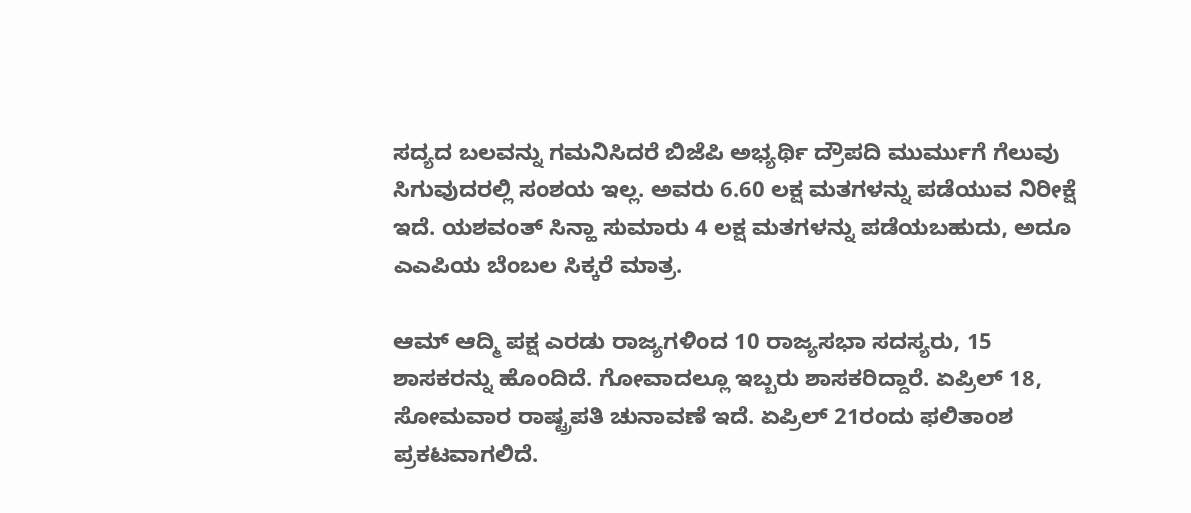ಸದ್ಯದ ಬಲವನ್ನು ಗಮನಿಸಿದರೆ ಬಿಜೆಪಿ ಅಭ್ಯರ್ಥಿ ದ್ರೌಪದಿ ಮುರ್ಮುಗೆ ಗೆಲುವು ಸಿಗುವುದರಲ್ಲಿ ಸಂಶಯ ಇಲ್ಲ. ಅವರು 6.60 ಲಕ್ಷ ಮತಗಳನ್ನು ಪಡೆಯುವ ನಿರೀಕ್ಷೆ ಇದೆ. ಯಶವಂತ್ ಸಿನ್ಹಾ ಸುಮಾರು 4 ಲಕ್ಷ ಮತಗಳನ್ನು ಪಡೆಯಬಹುದು, ಅದೂ ಎಎಪಿಯ ಬೆಂಬಲ ಸಿಕ್ಕರೆ ಮಾತ್ರ.

ಆಮ್ ಆದ್ಮಿ ಪಕ್ಷ ಎರಡು ರಾಜ್ಯಗಳಿಂದ 10 ರಾಜ್ಯಸಭಾ ಸದಸ್ಯರು, 15 ಶಾಸಕರನ್ನು ಹೊಂದಿದೆ. ಗೋವಾದಲ್ಲೂ ಇಬ್ಬರು ಶಾಸಕರಿದ್ದಾರೆ. ಏಪ್ರಿಲ್ 18, ಸೋಮವಾರ ರಾಷ್ಟ್ರಪತಿ ಚುನಾವಣೆ ಇದೆ. ಏಪ್ರಿಲ್ 21ರಂದು ಫಲಿತಾಂಶ ಪ್ರಕಟವಾಗಲಿದೆ.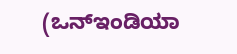(ಒನ್ಇಂಡಿಯಾ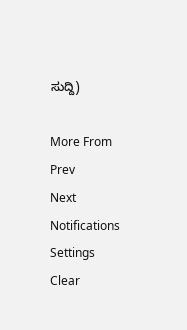ಸುದ್ದಿ)

More From
Prev
Next
Notifications
Settings
Clear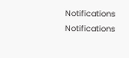Notifications
Notifications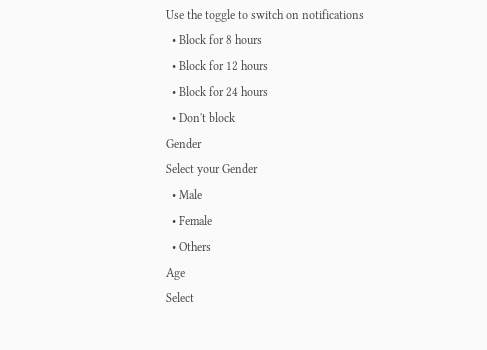Use the toggle to switch on notifications
  • Block for 8 hours
  • Block for 12 hours
  • Block for 24 hours
  • Don't block
Gender
Select your Gender
  • Male
  • Female
  • Others
Age
Select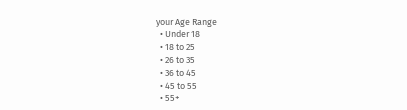your Age Range
  • Under 18
  • 18 to 25
  • 26 to 35
  • 36 to 45
  • 45 to 55
  • 55+